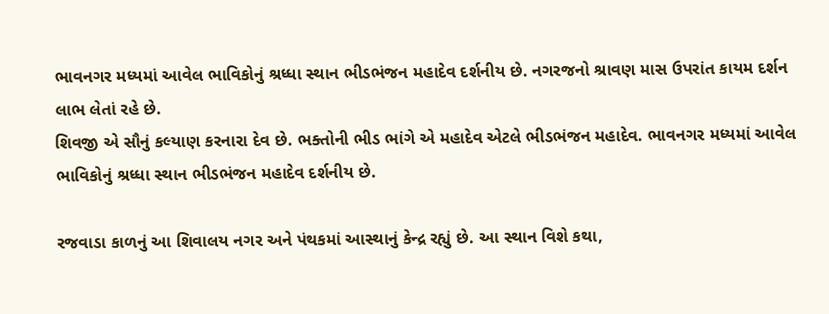ભાવનગર મધ્યમાં આવેલ ભાવિકોનું શ્રધ્ધા સ્થાન ભીડભંજન મહાદેવ દર્શનીય છે. નગરજનો શ્રાવણ માસ ઉપરાંત કાયમ દર્શન લાભ લેતાં રહે છે.
શિવજી એ સૌનું કલ્યાણ કરનારા દેવ છે. ભક્તોની ભીડ ભાંગે એ મહાદેવ એટલે ભીડભંજન મહાદેવ. ભાવનગર મધ્યમાં આવેલ ભાવિકોનું શ્રધ્ધા સ્થાન ભીડભંજન મહાદેવ દર્શનીય છે.

રજવાડા કાળનું આ શિવાલય નગર અને પંથકમાં આસ્થાનું કેન્દ્ર રહ્યું છે. આ સ્થાન વિશે કથા,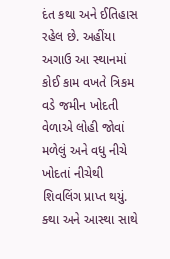દંત કથા અને ઈતિહાસ રહેલ છે. અહીંયા અગાઉ આ સ્થાનમાં કોઈ કામ વખતે ત્રિકમ વડે જમીન ખોદતી વેળાએ લોહી જોવાં મળેલું અને વધુ નીચે ખોદતાં નીચેથી શિવલિંગ પ્રાપ્ત થયું.
ક્થા અને આસ્થા સાથે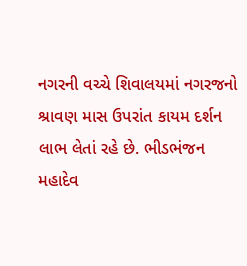નગરની વચ્ચે શિવાલયમાં નગરજનો શ્રાવણ માસ ઉપરાંત કાયમ દર્શન લાભ લેતાં રહે છે. ભીડભંજન મહાદેવ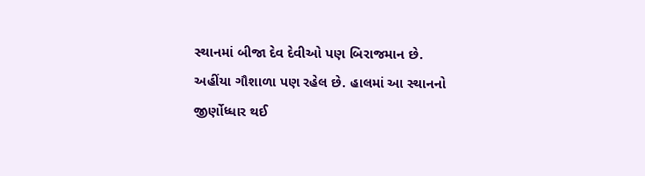સ્થાનમાં બીજા દેવ દેવીઓ પણ બિરાજમાન છે. અહીંયા ગૌશાળા પણ રહેલ છે. હાલમાં આ સ્થાનનો જીર્ણોધ્ધાર થઈ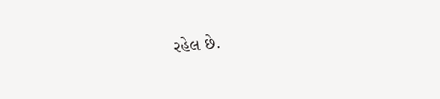રહેલ છે.